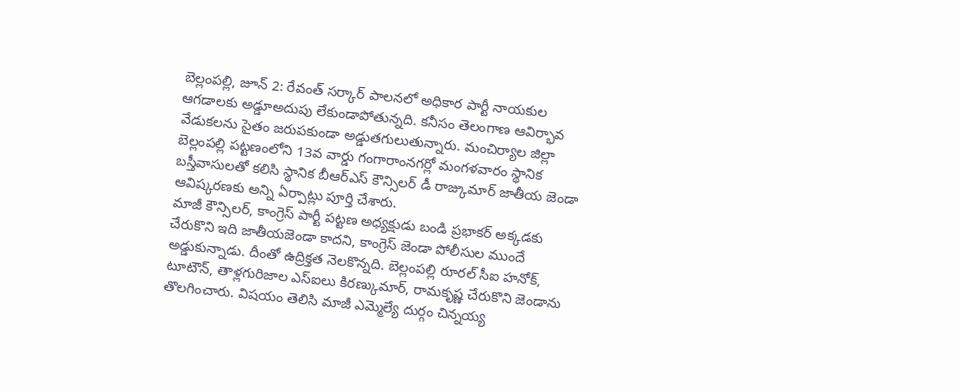బెల్లంపల్లి, జూన్ 2: రేవంత్ సర్కార్ పాలనలో అధికార పార్టీ నాయకుల ఆగడాలకు అడ్డూఅదుపు లేకుండాపోతున్నది. కనీసం తెలంగాణ ఆవిర్భావ వేడుకలను సైతం జరుపకుండా అడ్డుతగులుతున్నారు. మంచిర్యాల జిల్లా బెల్లంపల్లి పట్టణంలోని 13వ వార్డు గంగారాంనగర్లో మంగళవారం స్థానిక బస్తీవాసులతో కలిసి స్థానిక బీఆర్ఎస్ కౌన్సిలర్ డీ రాజ్కుమార్ జాతీయ జెండా ఆవిష్కరణకు అన్ని ఏర్పాట్లు పూర్తి చేశారు.
మాజీ కౌన్సిలర్, కాంగ్రెస్ పార్టీ పట్టణ అధ్యక్షుడు బండి ప్రభాకర్ అక్కడకు చేరుకొని ఇది జాతీయజెండా కాదని, కాంగ్రెస్ జెండా పోలీసుల ముందే అడ్డుకున్నాడు. దీంతో ఉద్రిక్తత నెలకొన్నది. బెల్లంపల్లి రూరల్ సీఐ హనోక్, టూటౌన్, తాళ్లగురిజాల ఎస్ఐలు కిరణ్కుమార్, రామకృష్ణ చేరుకొని జెండాను తొలగించారు. విషయం తెలిసి మాజీ ఎమ్మెల్యే దుర్గం చిన్నయ్య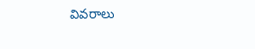వివరాలు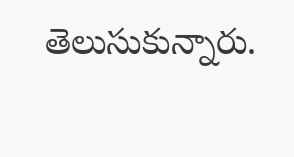తెలుసుకున్నారు.